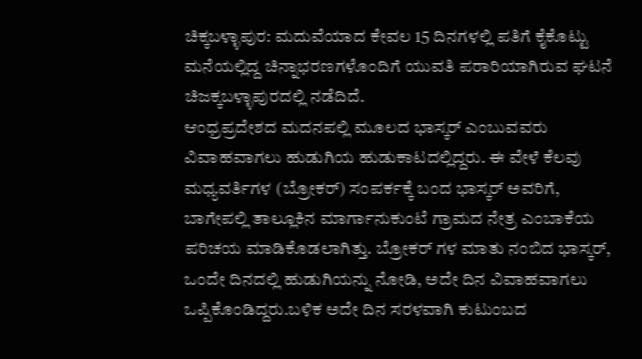ಚಿಕ್ಕಬಳ್ಳಾಪುರ: ಮದುವೆಯಾದ ಕೇವಲ 15 ದಿನಗಳಲ್ಲಿ ಪತಿಗೆ ಕೈಕೊಟ್ಟು ಮನೆಯಲ್ಲಿದ್ದ ಚಿನ್ನಾಭರಣಗಳೊಂದಿಗೆ ಯುವತಿ ಪರಾರಿಯಾಗಿರುವ ಘಟನೆ ಚಿಜಕ್ಕಬಳ್ಳಾಪುರದಲ್ಲಿ ನಡೆದಿದೆ.
ಆಂಧ್ರಪ್ರದೇಶದ ಮದನಪಲ್ಲಿ ಮೂಲದ ಭಾಸ್ಕರ್ ಎಂಬುವವರು ವಿವಾಹವಾಗಲು ಹುಡುಗಿಯ ಹುಡುಕಾಟದಲ್ಲಿದ್ದರು. ಈ ವೇಳೆ ಕೆಲವು ಮಧ್ಯವರ್ತಿಗಳ (ಬ್ರೋಕರ್) ಸಂಪರ್ಕಕ್ಕೆ ಬಂದ ಭಾಸ್ಕರ್ ಅವರಿಗೆ, ಬಾಗೇಪಲ್ಲಿ ತಾಲ್ಲೂಕಿನ ಮಾರ್ಗಾನುಕುಂಟೆ ಗ್ರಾಮದ ನೇತ್ರ ಎಂಬಾಕೆಯ ಪರಿಚಯ ಮಾಡಿಕೊಡಲಾಗಿತ್ತು. ಬ್ರೋಕರ್ ಗಳ ಮಾತು ನಂಬಿದ ಭಾಸ್ಕರ್, ಒಂದೇ ದಿನದಲ್ಲಿ ಹುಡುಗಿಯನ್ನು ನೋಡಿ, ಅದೇ ದಿನ ವಿವಾಹವಾಗಲು ಒಪ್ಪಿಕೊಂಡಿದ್ದರು.ಬಳಿಕ ಅದೇ ದಿನ ಸರಳವಾಗಿ ಕುಟುಂಬದ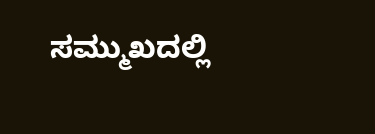ಸಮ್ಮುಖದಲ್ಲಿ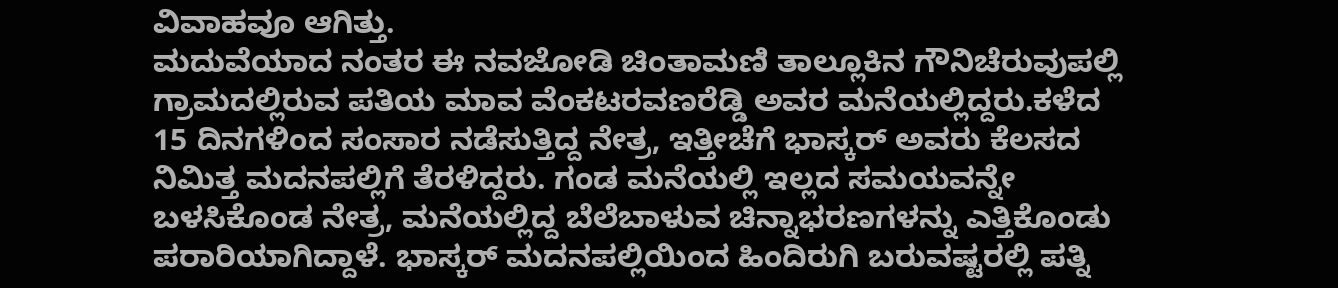ವಿವಾಹವೂ ಆಗಿತ್ತು.
ಮದುವೆಯಾದ ನಂತರ ಈ ನವಜೋಡಿ ಚಿಂತಾಮಣಿ ತಾಲ್ಲೂಕಿನ ಗೌನಿಚೆರುವುಪಲ್ಲಿ ಗ್ರಾಮದಲ್ಲಿರುವ ಪತಿಯ ಮಾವ ವೆಂಕಟರವಣರೆಡ್ಡಿ ಅವರ ಮನೆಯಲ್ಲಿದ್ದರು.ಕಳೆದ 15 ದಿನಗಳಿಂದ ಸಂಸಾರ ನಡೆಸುತ್ತಿದ್ದ ನೇತ್ರ, ಇತ್ತೀಚೆಗೆ ಭಾಸ್ಕರ್ ಅವರು ಕೆಲಸದ ನಿಮಿತ್ತ ಮದನಪಲ್ಲಿಗೆ ತೆರಳಿದ್ದರು. ಗಂಡ ಮನೆಯಲ್ಲಿ ಇಲ್ಲದ ಸಮಯವನ್ನೇ ಬಳಸಿಕೊಂಡ ನೇತ್ರ, ಮನೆಯಲ್ಲಿದ್ದ ಬೆಲೆಬಾಳುವ ಚಿನ್ನಾಭರಣಗಳನ್ನು ಎತ್ತಿಕೊಂಡು ಪರಾರಿಯಾಗಿದ್ದಾಳೆ. ಭಾಸ್ಕರ್ ಮದನಪಲ್ಲಿಯಿಂದ ಹಿಂದಿರುಗಿ ಬರುವಷ್ಟರಲ್ಲಿ ಪತ್ನಿ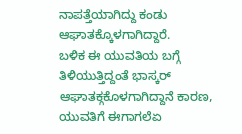ನಾಪತ್ತೆಯಾಗಿದ್ದು ಕಂಡು ಆಘಾತಕ್ಕೊಳಗಾಗಿದ್ದಾರೆ.
ಬಳಿಕ ಈ ಯುವತಿಯ ಬಗ್ಗೆ ತಿಳಿಯುತ್ತಿದ್ದಂತೆ ಭಾಸ್ಕರ್ ಆಘಾತಕ್ಗಕೊಳಗಾಗಿದ್ದಾನೆ ಕಾರಣ, ಯುವತಿಗೆ ಈಗಾಗಲೆಏ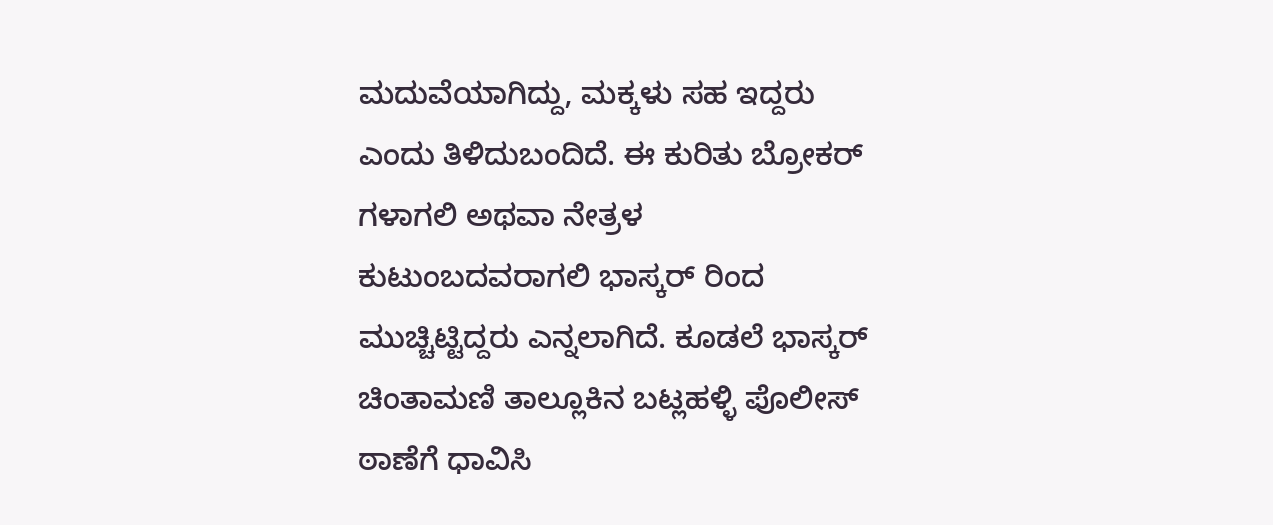ಮದುವೆಯಾಗಿದ್ದು, ಮಕ್ಕಳು ಸಹ ಇದ್ದರು ಎಂದು ತಿಳಿದುಬಂದಿದೆ. ಈ ಕುರಿತು ಬ್ರೋಕರ್ ಗಳಾಗಲಿ ಅಥವಾ ನೇತ್ರಳ ಕುಟುಂಬದವರಾಗಲಿ ಭಾಸ್ಕರ್ ರಿಂದ ಮುಚ್ಚಿಟ್ಟಿದ್ದರು ಎನ್ನಲಾಗಿದೆ. ಕೂಡಲೆ ಭಾಸ್ಕರ್ ಚಿಂತಾಮಣಿ ತಾಲ್ಲೂಕಿನ ಬಟ್ಲಹಳ್ಳಿ ಪೊಲೀಸ್ ಠಾಣೆಗೆ ಧಾವಿಸಿ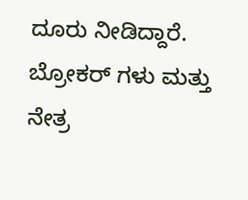ದೂರು ನೀಡಿದ್ದಾರೆ. ಬ್ರೋಕರ್ ಗಳು ಮತ್ತು ನೇತ್ರ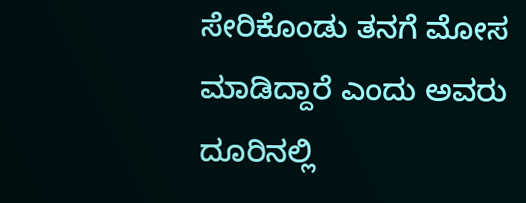ಸೇರಿಕೊಂಡು ತನಗೆ ಮೋಸ ಮಾಡಿದ್ದಾರೆ ಎಂದು ಅವರು ದೂರಿನಲ್ಲಿ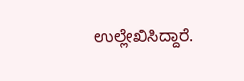ಉಲ್ಲೇಖಿಸಿದ್ದಾರೆ.